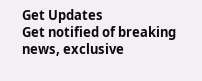Get Updates
Get notified of breaking news, exclusive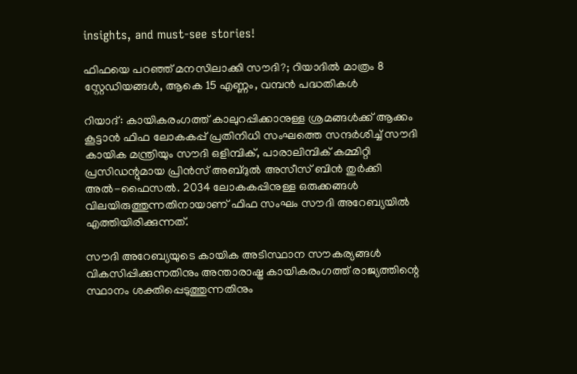insights, and must-see stories!

ഫിഫയെ പറഞ്ഞ് മനസിലാക്കി സൗദി?; റിയാദില്‍ മാത്രം 8 സ്റ്റേഡിയങ്ങള്‍, ആകെ 15 എണ്ണം, വമ്പന്‍ പദ്ധതികള്‍

റിയാദ്: കായികരംഗത്ത് കാലുറപ്പിക്കാനുള്ള ശ്രമങ്ങള്‍ക്ക് ആക്കം കൂട്ടാന്‍ ഫിഫ ലോകകപ്പ് പ്രതിനിധി സംഘത്തെ സന്ദര്‍ശിച്ച് സൗദി കായിക മന്ത്രിയും സൗദി ഒളിമ്പിക്, പാരാലിമ്പിക് കമ്മിറ്റി പ്രസിഡന്റുമായ പ്രിന്‍സ് അബ്ദുല്‍ അസീസ് ബിന്‍ തുര്‍ക്കി അല്‍-ഫൈസല്‍. 2034 ലോകകപ്പിനുള്ള ഒരുക്കങ്ങള്‍ വിലയിരുത്തുന്നതിനായാണ് ഫിഫ സംഘം സൗദി അറേബ്യയില്‍ എത്തിയിരിക്കുന്നത്.

സൗദി അറേബ്യയുടെ കായിക അടിസ്ഥാന സൗകര്യങ്ങള്‍ വികസിപ്പിക്കുന്നതിനും അന്താരാഷ്ട്ര കായികരംഗത്ത് രാജ്യത്തിന്റെ സ്ഥാനം ശക്തിപ്പെടുത്തുന്നതിനും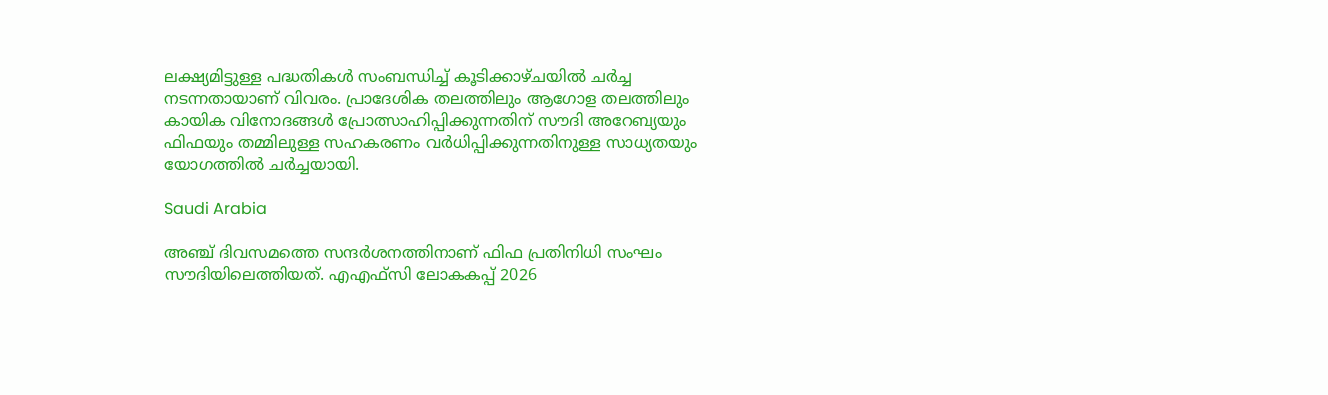ലക്ഷ്യമിട്ടുള്ള പദ്ധതികള്‍ സംബന്ധിച്ച് കൂടിക്കാഴ്ചയില്‍ ചര്‍ച്ച നടന്നതായാണ് വിവരം. പ്രാദേശിക തലത്തിലും ആഗോള തലത്തിലും കായിക വിനോദങ്ങള്‍ പ്രോത്സാഹിപ്പിക്കുന്നതിന് സൗദി അറേബ്യയും ഫിഫയും തമ്മിലുള്ള സഹകരണം വര്‍ധിപ്പിക്കുന്നതിനുള്ള സാധ്യതയും യോഗത്തില്‍ ചര്‍ച്ചയായി.

Saudi Arabia

അഞ്ച് ദിവസമത്തെ സന്ദര്‍ശനത്തിനാണ് ഫിഫ പ്രതിനിധി സംഘം സൗദിയിലെത്തിയത്. എഎഫ്‌സി ലോകകപ്പ് 2026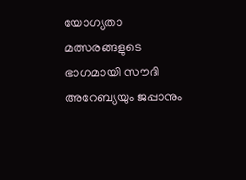യോഗ്യതാ മത്സരങ്ങളുടെ ഭാഗമായി സൗദി അറേബ്യയും ജപ്പാനും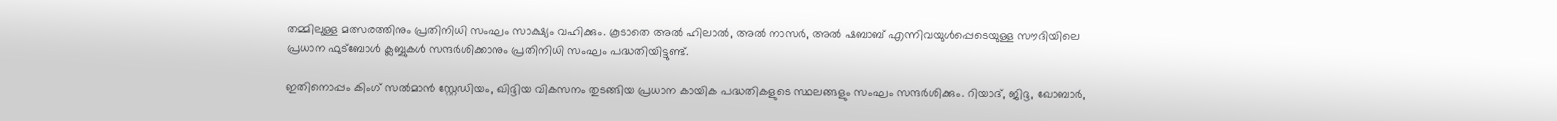തമ്മിലുള്ള മത്സരത്തിനും പ്രതിനിധി സംഘം സാക്ഷ്യം വഹിക്കും. കൂടാതെ അല്‍ ഹിലാല്‍, അല്‍ നാസര്‍, അല്‍ ഷബാബ് എന്നിവയുള്‍പ്പെടെയുള്ള സൗദിയിലെ പ്രധാന ഫുട്‌ബോള്‍ ക്ലബ്ബുകള്‍ സന്ദര്‍ശിക്കാനും പ്രതിനിധി സംഘം പദ്ധതിയിട്ടുണ്ട്.

ഇതിനൊപ്പം കിംഗ് സല്‍മാന്‍ സ്റ്റേഡിയം, ഖിദ്ദിയ വികസനം തുടങ്ങിയ പ്രധാന കായിക പദ്ധതികളുടെ സ്ഥലങ്ങളും സംഘം സന്ദര്‍ശിക്കും. റിയാദ്, ജിദ്ദ, ഖോബാര്‍,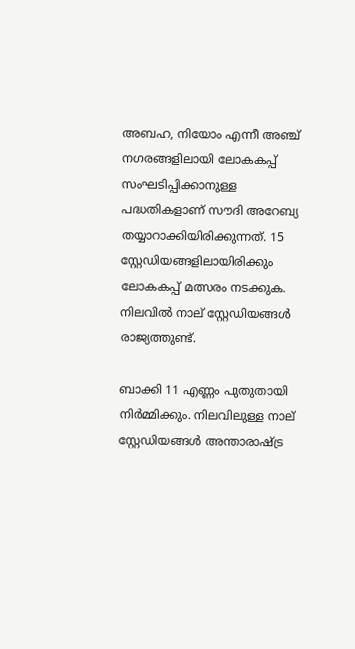അബഹ, നിയോം എന്നീ അഞ്ച് നഗരങ്ങളിലായി ലോകകപ്പ് സംഘടിപ്പിക്കാനുള്ള പദ്ധതികളാണ് സൗദി അറേബ്യ തയ്യാറാക്കിയിരിക്കുന്നത്. 15 സ്റ്റേഡിയങ്ങളിലായിരിക്കും ലോകകപ്പ് മത്സരം നടക്കുക. നിലവില്‍ നാല് സ്റ്റേഡിയങ്ങള്‍ രാജ്യത്തുണ്ട്.

ബാക്കി 11 എണ്ണം പുതുതായി നിര്‍മ്മിക്കും. നിലവിലുള്ള നാല് സ്റ്റേഡിയങ്ങള്‍ അന്താരാഷ്ട്ര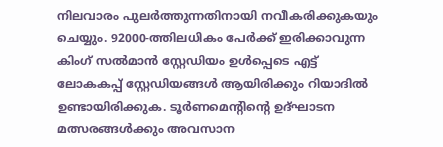നിലവാരം പുലര്‍ത്തുന്നതിനായി നവീകരിക്കുകയും ചെയ്യും. 92000-ത്തിലധികം പേര്‍ക്ക് ഇരിക്കാവുന്ന കിംഗ് സല്‍മാന്‍ സ്റ്റേഡിയം ഉള്‍പ്പെടെ എട്ട് ലോകകപ്പ് സ്റ്റേഡിയങ്ങള്‍ ആയിരിക്കും റിയാദില്‍ ഉണ്ടായിരിക്കുക. ടൂര്‍ണമെന്റിന്റെ ഉദ്ഘാടന മത്സരങ്ങള്‍ക്കും അവസാന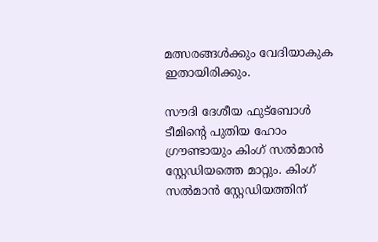മത്സരങ്ങള്‍ക്കും വേദിയാകുക ഇതായിരിക്കും.

സൗദി ദേശീയ ഫുട്‌ബോള്‍ ടീമിന്റെ പുതിയ ഹോം ഗ്രൗണ്ടായും കിംഗ് സല്‍മാന്‍ സ്റ്റേഡിയത്തെ മാറ്റും. കിംഗ് സല്‍മാന്‍ സ്റ്റേഡിയത്തിന്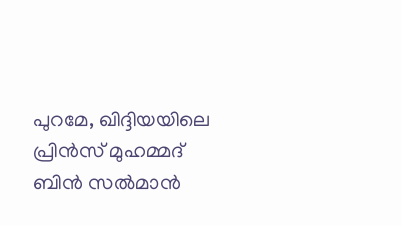പുറമേ, ഖിദ്ദിയയിലെ പ്രിന്‍സ് മുഹമ്മദ് ബിന്‍ സല്‍മാന്‍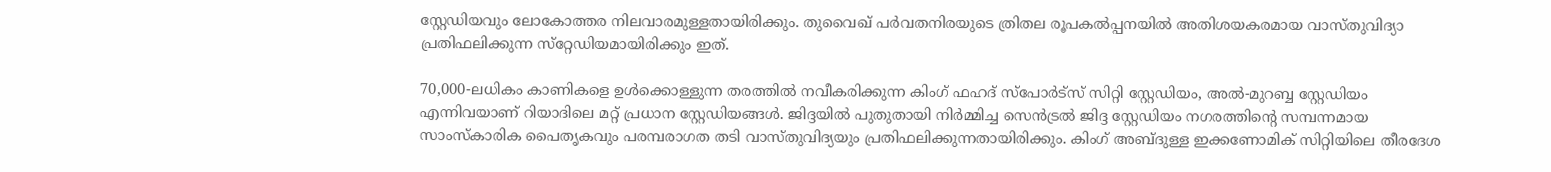സ്റ്റേഡിയവും ലോകോത്തര നിലവാരമുള്ളതായിരിക്കും. തുവൈഖ് പര്‍വതനിരയുടെ ത്രിതല രൂപകല്‍പ്പനയില്‍ അതിശയകരമായ വാസ്തുവിദ്യാ പ്രതിഫലിക്കുന്ന സ്‌റ്റേഡിയമായിരിക്കും ഇത്.

70,000-ലധികം കാണികളെ ഉള്‍ക്കൊള്ളുന്ന തരത്തില്‍ നവീകരിക്കുന്ന കിംഗ് ഫഹദ് സ്പോര്‍ട്സ് സിറ്റി സ്റ്റേഡിയം, അല്‍-മുറബ്ബ സ്റ്റേഡിയം എന്നിവയാണ് റിയാദിലെ മറ്റ് പ്രധാന സ്റ്റേഡിയങ്ങള്‍. ജിദ്ദയില്‍ പുതുതായി നിര്‍മ്മിച്ച സെന്‍ട്രല്‍ ജിദ്ദ സ്റ്റേഡിയം നഗരത്തിന്റെ സമ്പന്നമായ സാംസ്‌കാരിക പൈതൃകവും പരമ്പരാഗത തടി വാസ്തുവിദ്യയും പ്രതിഫലിക്കുന്നതായിരിക്കും. കിംഗ് അബ്ദുള്ള ഇക്കണോമിക് സിറ്റിയിലെ തീരദേശ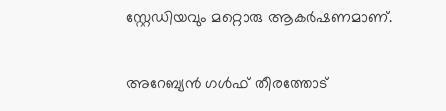സ്റ്റേഡിയവും മറ്റൊരു ആകര്‍ഷണമാണ്.

അറേബ്യന്‍ ഗള്‍ഫ് തീരത്തോട്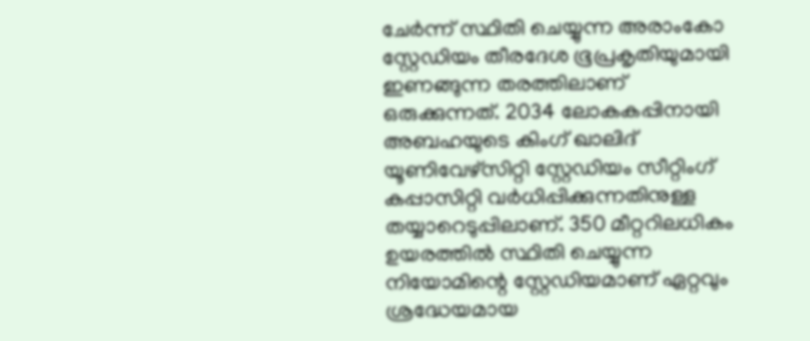ചേര്‍ന്ന് സ്ഥിതി ചെയ്യുന്ന അരാംകോ സ്റ്റേഡിയം തീരദേശ ഭൂപ്രകൃതിയുമായി ഇണങ്ങുന്ന തരത്തിലാണ് ഒരുക്കുന്നത്. 2034 ലോകകപ്പിനായി അബഹയുടെ കിംഗ് ഖാലിദ് യൂണിവേഴ്സിറ്റി സ്റ്റേഡിയം സീറ്റിംഗ് കപ്പാസിറ്റി വര്‍ധിപ്പിക്കുന്നതിനുള്ള തയ്യാറെടുപ്പിലാണ്. 350 മീറ്ററിലധികം ഉയരത്തില്‍ സ്ഥിതി ചെയ്യുന്ന നിയോമിന്റെ സ്റ്റേഡിയമാണ് ഏറ്റവും ശ്രദ്ധേയമായ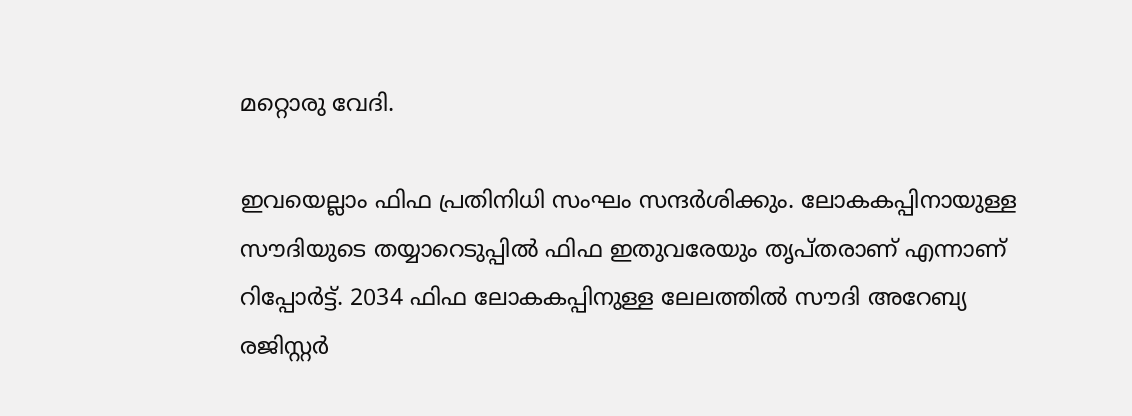മറ്റൊരു വേദി.

ഇവയെല്ലാം ഫിഫ പ്രതിനിധി സംഘം സന്ദര്‍ശിക്കും. ലോകകപ്പിനായുള്ള സൗദിയുടെ തയ്യാറെടുപ്പില്‍ ഫിഫ ഇതുവരേയും തൃപ്തരാണ് എന്നാണ് റിപ്പോര്‍ട്ട്. 2034 ഫിഫ ലോകകപ്പിനുള്ള ലേലത്തില്‍ സൗദി അറേബ്യ രജിസ്റ്റര്‍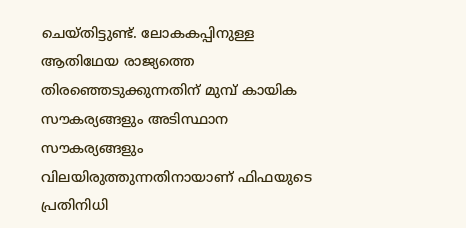ചെയ്തിട്ടുണ്ട്. ലോകകപ്പിനുള്ള ആതിഥേയ രാജ്യത്തെ തിരഞ്ഞെടുക്കുന്നതിന് മുമ്പ് കായിക സൗകര്യങ്ങളും അടിസ്ഥാന സൗകര്യങ്ങളും വിലയിരുത്തുന്നതിനായാണ് ഫിഫയുടെ പ്രതിനിധി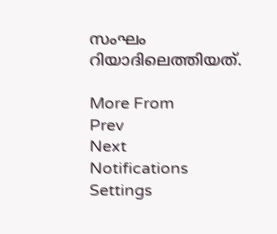സംഘം റിയാദിലെത്തിയത്.

More From
Prev
Next
Notifications
Settings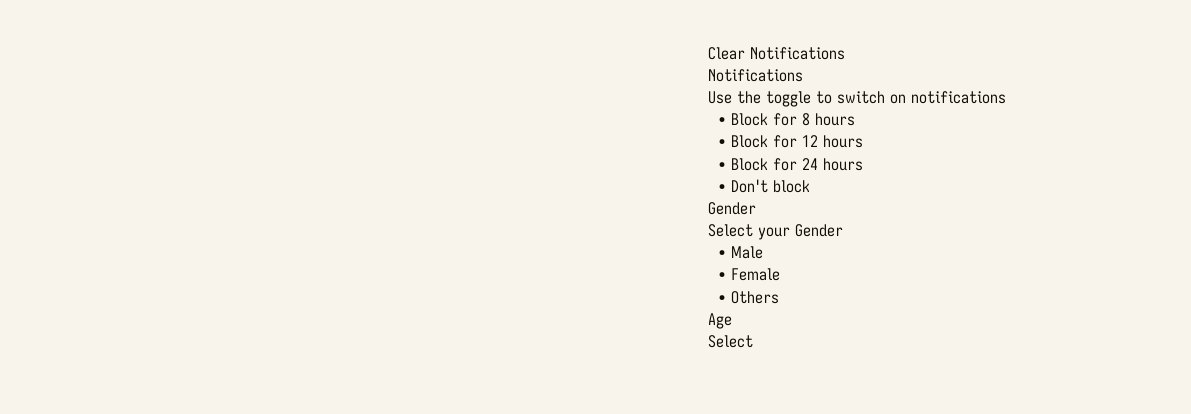Clear Notifications
Notifications
Use the toggle to switch on notifications
  • Block for 8 hours
  • Block for 12 hours
  • Block for 24 hours
  • Don't block
Gender
Select your Gender
  • Male
  • Female
  • Others
Age
Select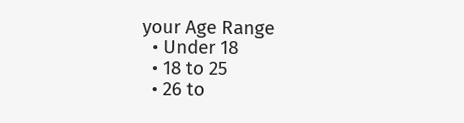your Age Range
  • Under 18
  • 18 to 25
  • 26 to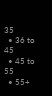35
  • 36 to 45
  • 45 to 55
  • 55+